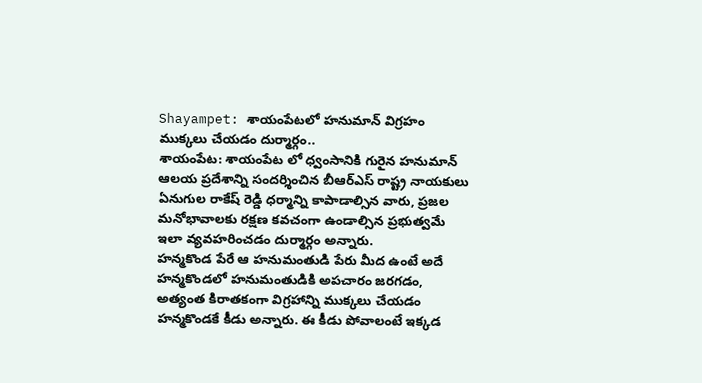Shayampet: శాయంపేటలో హనుమాన్ విగ్రహం ముక్కలు చేయడం దుర్మార్గం..
శాయంపేట: శాయంపేట లో ధ్వంసానికి గురైన హనుమాన్ ఆలయ ప్రదేశాన్ని సందర్శించిన బీఆర్ఎస్ రాష్ట్ర నాయకులు ఏనుగుల రాకేష్ రెడ్డి ధర్మాన్ని కాపాడాల్సిన వారు, ప్రజల మనోభావాలకు రక్షణ కవచంగా ఉండాల్సిన ప్రభుత్వమే ఇలా వ్యవహరించడం దుర్మార్గం అన్నారు.
హన్మకొండ పేరే ఆ హనుమంతుడి పేరు మీద ఉంటే అదే హన్మకొండలో హనుమంతుడికి అపచారం జరగడం, అత్యంత కిరాతకంగా విగ్రహాన్ని ముక్కలు చేయడం హన్మకొండకే కీడు అన్నారు. ఈ కీడు పోవాలంటే ఇక్కడ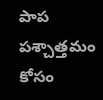పాప పశ్చాత్తమం కోసం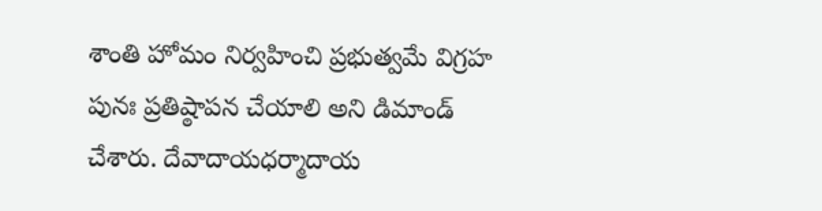శాంతి హోమం నిర్వహించి ప్రభుత్వమే విగ్రహ పునః ప్రతిష్ఠాపన చేయాలి అని డిమాండ్ చేశారు. దేవాదాయధర్మాదాయ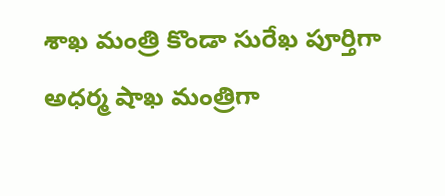శాఖ మంత్రి కొండా సురేఖ పూర్తిగా అధర్మ షాఖ మంత్రిగా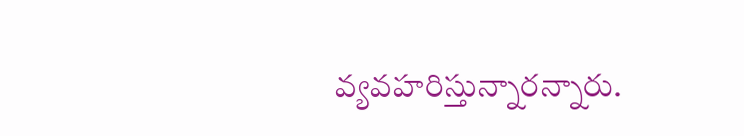వ్యవహరిస్తున్నారన్నారు.